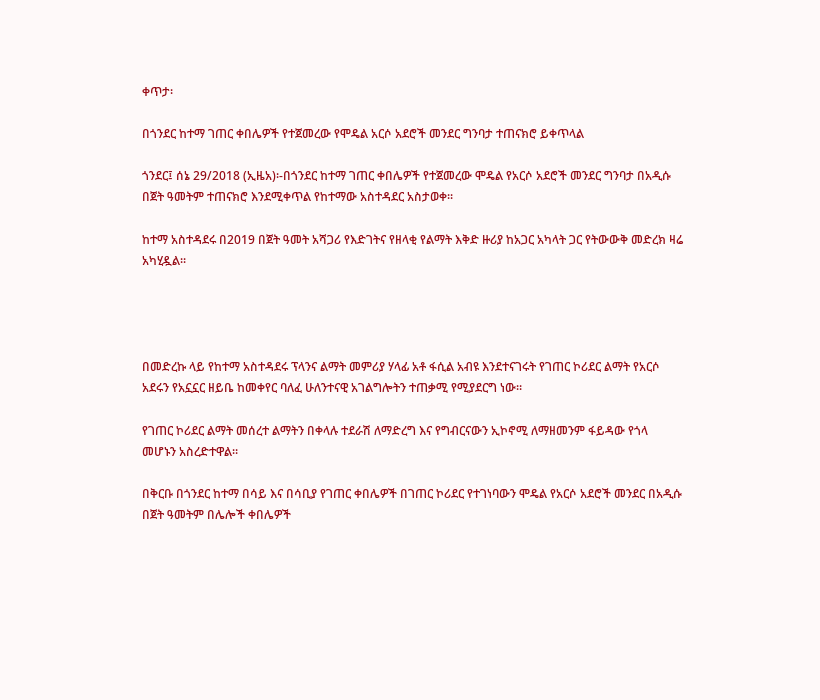ቀጥታ፡

በጎንደር ከተማ ገጠር ቀበሌዎች የተጀመረው የሞዴል አርሶ አደሮች መንደር ግንባታ ተጠናክሮ ይቀጥላል

ጎንደር፤ ሰኔ 29/2018 (ኢዜአ)፡-በጎንደር ከተማ ገጠር ቀበሌዎች የተጀመረው ሞዴል የአርሶ አደሮች መንደር ግንባታ በአዲሱ በጀት ዓመትም ተጠናክሮ እንደሚቀጥል የከተማው አስተዳደር አስታወቀ፡፡

ከተማ አስተዳደሩ በ2019 በጀት ዓመት አሻጋሪ የእድገትና የዘላቂ የልማት እቅድ ዙሪያ ከአጋር አካላት ጋር የትውውቅ መድረክ ዛሬ አካሂዷል፡፡




በመድረኩ ላይ የከተማ አስተዳደሩ ፕላንና ልማት መምሪያ ሃላፊ አቶ ፋሲል አብዩ እንደተናገሩት የገጠር ኮሪደር ልማት የአርሶ አደሩን የአኗኗር ዘይቤ ከመቀየር ባለፈ ሁለንተናዊ አገልግሎትን ተጠቃሚ የሚያደርግ ነው።

የገጠር ኮሪደር ልማት መሰረተ ልማትን በቀላሉ ተደራሽ ለማድረግ እና የግብርናውን ኢኮኖሚ ለማዘመንም ፋይዳው የጎላ መሆኑን አስረድተዋል።

በቅርቡ በጎንደር ከተማ በሳይ እና በሳቢያ የገጠር ቀበሌዎች በገጠር ኮሪደር የተገነባውን ሞዴል የአርሶ አደሮች መንደር በአዲሱ በጀት ዓመትም በሌሎች ቀበሌዎች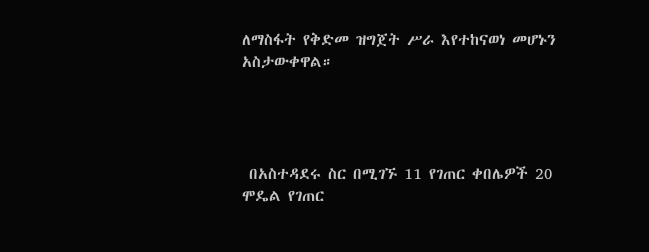ለማስፋት የቅድመ ዝግጀት ሥራ እየተከናወነ መሆኑን አስታውቀዋል።




 በአስተዳደሩ ስር በሚገኙ 11 የገጠር ቀበሌዎች 20 ሞዴል የገጠር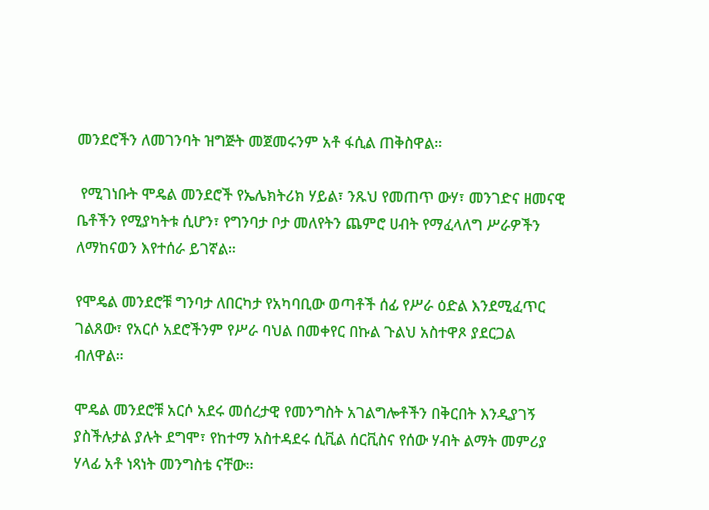መንደሮችን ለመገንባት ዝግጅት መጀመሩንም አቶ ፋሲል ጠቅስዋል።

 የሚገነቡት ሞዴል መንደሮች የኤሌክትሪክ ሃይል፣ ንጹህ የመጠጥ ውሃ፣ መንገድና ዘመናዊ ቤቶችን የሚያካትቱ ሲሆን፣ የግንባታ ቦታ መለየትን ጨምሮ ሀብት የማፈላለግ ሥራዎችን ለማከናወን እየተሰራ ይገኛል።

የሞዴል መንደሮቹ ግንባታ ለበርካታ የአካባቢው ወጣቶች ሰፊ የሥራ ዕድል እንደሚፈጥር ገልጸው፣ የአርሶ አደሮችንም የሥራ ባህል በመቀየር በኩል ጉልህ አስተዋጾ ያደርጋል ብለዋል።

ሞዴል መንደሮቹ አርሶ አደሩ መሰረታዊ የመንግስት አገልግሎቶችን በቅርበት እንዲያገኝ ያስችሉታል ያሉት ደግሞ፣ የከተማ አስተዳደሩ ሲቪል ሰርቪስና የሰው ሃብት ልማት መምሪያ ሃላፊ አቶ ነጻነት መንግስቴ ናቸው፡፡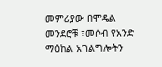መምሪያው በሞዴል መንደሮቹ ፣መሶብ የአንድ ማዕከል አገልግሎትን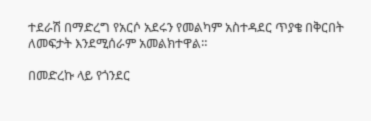ተደራሽ በማድረግ የአርሶ አደሩን የመልካም አስተዳደር ጥያቄ በቅርበት ለመፍታት እንደሚሰራም አመልክተዋል።

በመድረኩ ላይ የጎንደር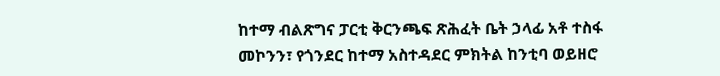ከተማ ብልጽግና ፓርቲ ቅርንጫፍ ጽሕፈት ቤት ኃላፊ አቶ ተስፋ መኮንን፣ የጎንደር ከተማ አስተዳደር ምክትል ከንቲባ ወይዘሮ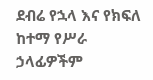ደብሬ የኋላ እና የክፍለ ከተማ የሥራ ኃላፊዎችም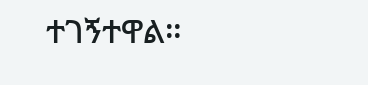ተገኝተዋል።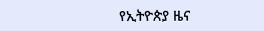የኢትዮጵያ ዜና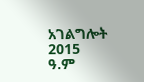አገልግሎት
2015
ዓ.ም